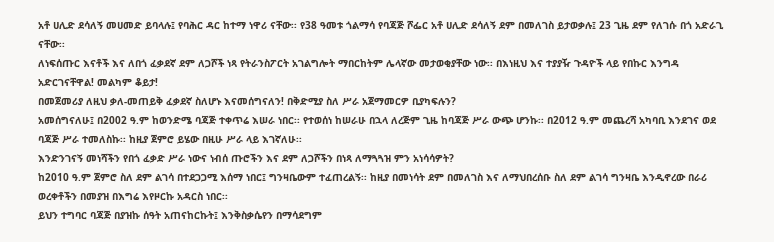አቶ ሀሊድ ደሳለኝ መሀመድ ይባላሉ፤ የባሕር ዳር ከተማ ነዋሪ ናቸው፡፡ የ38 ዓመቱ ጎልማሳ የባጃጅ ሾፌር አቶ ሀሊድ ደሳለኝ ደም በመለገስ ይታወቃሉ፤ 23 ጊዜ ደም የለገሱ በጎ አድራጊ ናቸው፡፡
ለነፍሰጡር እናቶች እና ለበጎ ፈቃደኛ ደም ለጋሾች ነጻ የትራንስፖርት አገልግሎት ማበርከትም ሌላኛው መታወቂያቸው ነው፡፡ በእነዚህ እና ተያያዥ ጉዳዮች ላይ የበኩር እንግዳ አድርገናቸዋል! መልካም ቆይታ!
በመጀመሪያ ለዚህ ቃለ-መጠይቅ ፈቃደኛ ስለሆኑ እናመሰግናለን! በቅድሚያ ስለ ሥራ አጀማመርዎ ቢያካፍሉን?
አመሰግናለሁ፤ በ2002 ዓ.ም ከወንድሜ ባጃጅ ተቀጥሬ እሠራ ነበር፡፡ የተወሰነ ከሠራሁ በኋላ ለረጅም ጊዜ ከባጃጅ ሥራ ውጭ ሆንኩ፡፡ በ2012 ዓ.ም መጨረሻ አካባቢ እንደገና ወደ ባጃጅ ሥራ ተመለስኩ፡፡ ከዚያ ጀምሮ ይሄው በዚሁ ሥራ ላይ እገኛለሁ፡፡
እንድንገናኝ መነሻችን የበጎ ፈቃድ ሥራ ነውና ነብሰ ጡሮችን እና ደም ለጋሾችን በነጻ ለማጓጓዝ ምን አነሳሳዎት?
ከ2010 ዓ.ም ጀምሮ ስለ ደም ልገሳ በተደጋጋሚ እሰማ ነበር፤ ግንዛቤውም ተፈጠረልኝ፡፡ ከዚያ በመነሳት ደም በመለገስ እና ለማህበረሰቡ ስለ ደም ልገሳ ግንዛቤ እንዲኖረው በራሪ ወረቀቶችን በመያዝ በእግሬ እየዞርኩ አዳርስ ነበር፡፡
ይህን ተግባር ባጃጅ በያዝኩ ሰዓት አጠናከርኩት፤ እንቅስቃሴየን በማሳደግም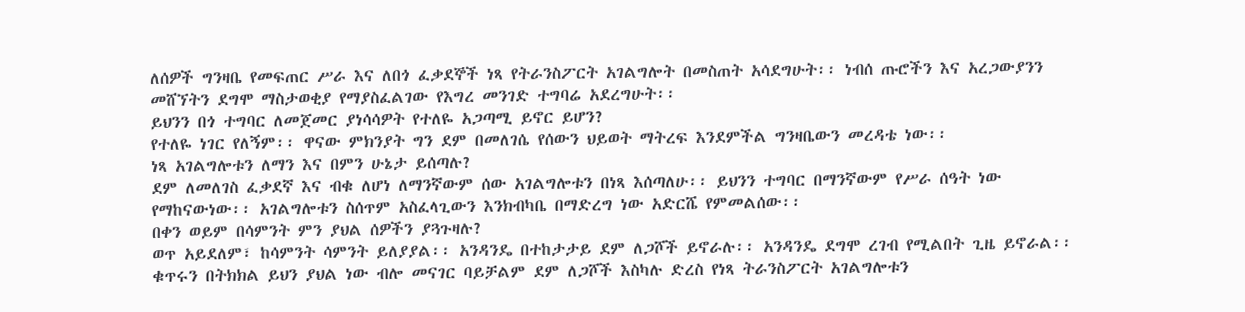ለሰዎች ግንዛቤ የመፍጠር ሥራ እና ለበጎ ፈቃደኞች ነጻ የትራንስፖርት አገልግሎት በመስጠት አሳደግሁት፡፡ ነብሰ ጡሮችን እና አረጋውያንን መሸኘትን ደግሞ ማስታወቂያ የማያስፈልገው የእግረ መንገድ ተግባሬ አደረግሁት፡፡
ይህንን በጎ ተግባር ለመጀመር ያነሳሳዎት የተለዬ አጋጣሚ ይኖር ይሆን?
የተለዬ ነገር የለኝም፡፡ ዋናው ምክንያት ግን ደም በመለገሴ የሰውን ህይወት ማትረፍ እንደምችል ግንዛቤውን መረዳቴ ነው፡፡
ነጻ አገልግሎቱን ለማን እና በምን ሁኔታ ይሰጣሉ?
ደም ለመለገስ ፈቃደኛ እና ብቁ ለሆነ ለማንኛውም ሰው አገልግሎቱን በነጻ እሰጣለሁ፡፡ ይህንን ተግባር በማንኛውም የሥራ ሰዓት ነው የማከናውነው፡፡ አገልግሎቱን ስሰጥም አስፈላጊውን እንክብካቤ በማድረግ ነው አድርሼ የምመልሰው፡፡
በቀን ወይም በሳምንት ምን ያህል ሰዎችን ያጓጉዛሉ?
ወጥ አይደለም፣ ከሳምንት ሳምንት ይለያያል፡፡ አንዳንዴ በተከታታይ ደም ለጋሾች ይኖራሉ፡፡ አንዳንዴ ደግሞ ረገብ የሚልበት ጊዜ ይኖራል፡፡ ቁጥሩን በትክክል ይህን ያህል ነው ብሎ መናገር ባይቻልም ደም ለጋሾች እስካሉ ድረስ የነጻ ትራንስፖርት አገልግሎቱን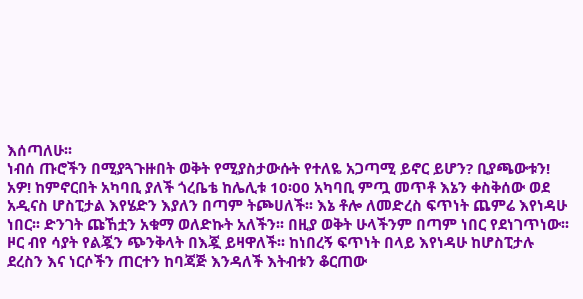እሰጣለሁ፡፡
ነብሰ ጡሮችን በሚያጓጉዙበት ወቅት የሚያስታውሱት የተለዬ አጋጣሚ ይኖር ይሆን? ቢያጫውቱን!
አዎ! ከምኖርበት አካባቢ ያለች ጎረቤቴ ከሌሊቱ 10፡00 አካባቢ ምጧ መጥቶ እኔን ቀስቅሰው ወደ አዲናስ ሆስፒታል እየሄድን እያለን በጣም ትጮሀለች፡፡ እኔ ቶሎ ለመድረስ ፍጥነት ጨምሬ እየነዳሁ ነበር፡፡ ድንገት ጩኸቷን አቁማ ወለድኩት አለችን፡፡ በዚያ ወቅት ሁላችንም በጣም ነበር የደነገጥነው፡፡
ዞር ብየ ሳያት የልጇን ጭንቅላት በእጇ ይዛዋለች፡፡ ከነበረኝ ፍጥነት በላይ እየነዳሁ ከሆስፒታሉ ደረስን እና ነርሶችን ጠርተን ከባጃጅ እንዳለች እትብቱን ቆርጠው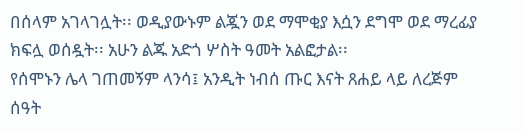በሰላም አገላገሏት፡፡ ወዲያውኑም ልጇን ወደ ማሞቂያ እሷን ደግሞ ወደ ማረፊያ ክፍሏ ወሰዷት፡፡ አሁን ልጁ አድጎ ሦስት ዓመት አልፎታል፡፡
የሰሞኑን ሌላ ገጠመኝም ላንሳ፤ አንዲት ነብሰ ጡር እናት ጸሐይ ላይ ለረጅም ሰዓት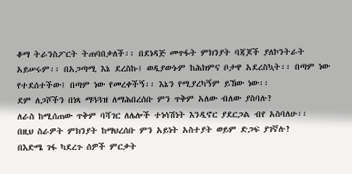ቆማ ትራንስፖርት ትጠባበቃለች፡፡ በደነዳጅ መጥፋት ምክንያት ባጃጆች ያለኮንትራት አይሠሩም፡፡ በአጋጣሚ እኔ ደረስኩ፤ ወዲያውኑም ከሕክምና ቦታዋ አደረስኳት፡፡ በጣም ነው የተደሰተችው፤ በጣም ነው የመረቀችኝ፡፡ እኔን የሚያረካኝም ይኸው ነው፡፡
ደም ለጋሾችን በነጻ ማጓጓዝ ለማሕበረሰቡ ምን ጥቅም አለው ብለው ያስባሉ?
ለራስ ከሚሰጠው ጥቅም ባሻገር ለሌሎች ተነሳሽነት እንዲኖር ያደርጋል ብየ አስባለሁ፡፡
በዚህ ስራዎት ምክንያት ከማህረሰቡ ምን አይነት አስተያት ወይም ድጋፍ ያገኛሉ?
በእድሜ ገፋ ካደረጉ ሰዎች ምርቃት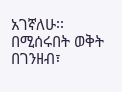አገኛለሁ፡፡
በሚሰሩበት ወቅት በገንዘብ፣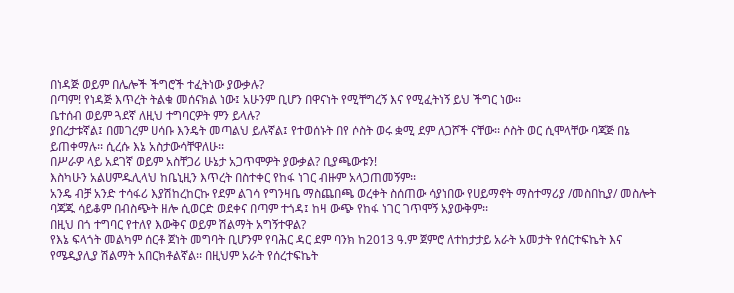በነዳጅ ወይም በሌሎች ችግሮች ተፈትነው ያውቃሉ?
በጣም! የነዳጅ እጥረት ትልቁ መሰናክል ነው፤ አሁንም ቢሆን በዋናነት የሚቸግረኝ እና የሚፈትነኝ ይህ ችግር ነው፡፡
ቤተሰብ ወይም ጓደኛ ለዚህ ተግባርዎት ምን ይላሉ?
ያበረታቱኛል፤ በመገረም ሀሳቡ እንዴት መጣልህ ይሉኛል፤ የተወሰኑት በየ ሶስት ወሩ ቋሚ ደም ለጋሾች ናቸው፡፡ ሶስት ወር ሲሞላቸው ባጃጅ በኔ ይጠቀማሉ፡፡ ሲረሱ እኔ አስታውሳቸዋለሁ፡፡
በሥራዎ ላይ አደገኛ ወይም አስቸጋሪ ሁኔታ አጋጥሞዎት ያውቃል? ቢያጫውቱን!
እስካሁን አልሀምዱሊላህ ከቤኒዚን እጥረት በስተቀር የከፋ ነገር ብዙም አላጋጠመኝም፡፡
አንዴ ብቻ አንድ ተሳፋሪ እያሽከረከርኩ የደም ልገሳ የግንዛቤ ማስጨበጫ ወረቀት ስሰጠው ሳያነበው የሀይማኖት ማስተማሪያ /መስበኪያ/ መስሎት ባጃጁ ሳይቆም በብስጭት ዘሎ ሲወርድ ወደቀና በጣም ተጎዳ፤ ከዛ ውጭ የከፋ ነገር ገጥሞኝ አያውቅም፡፡
በዚህ በጎ ተግባር የተለየ እውቅና ወይም ሽልማት አግኝተዋል?
የእኔ ፍላጎት መልካም ሰርቶ ጀነት መግባት ቢሆንም የባሕር ዳር ደም ባንክ ከ2013 ዓ.ም ጀምሮ ለተከታታይ አራት አመታት የሰርተፍኬት እና የሜዲያሊያ ሽልማት አበርክቶልኛል፡፡ በዚህም አራት የሰረተፍኬት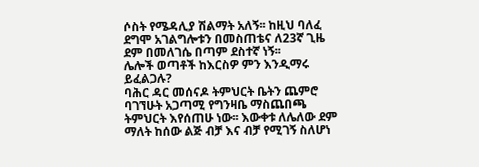ሶስት የሜዳሊያ ሽልማት አለኝ፡፡ ከዚህ ባለፈ ደግሞ አገልግሎቱን በመስጠቴና ለ23ኛ ጊዜ ደም በመለገሴ በጣም ደስተኛ ነኝ፡፡
ሌሎች ወጣቶች ከእርስዎ ምን እንዲማሩ ይፈልጋሉ?
ባሕር ዳር መሰናዶ ትምህርት ቤትን ጨምሮ ባገኘሁት አጋጣሚ የግንዛቤ ማስጨበጫ ትምህርት እየሰጠሁ ነው፡፡ እውቀቱ ለሌለው ደም ማለት ከሰው ልጅ ብቻ እና ብቻ የሚገኝ ስለሆነ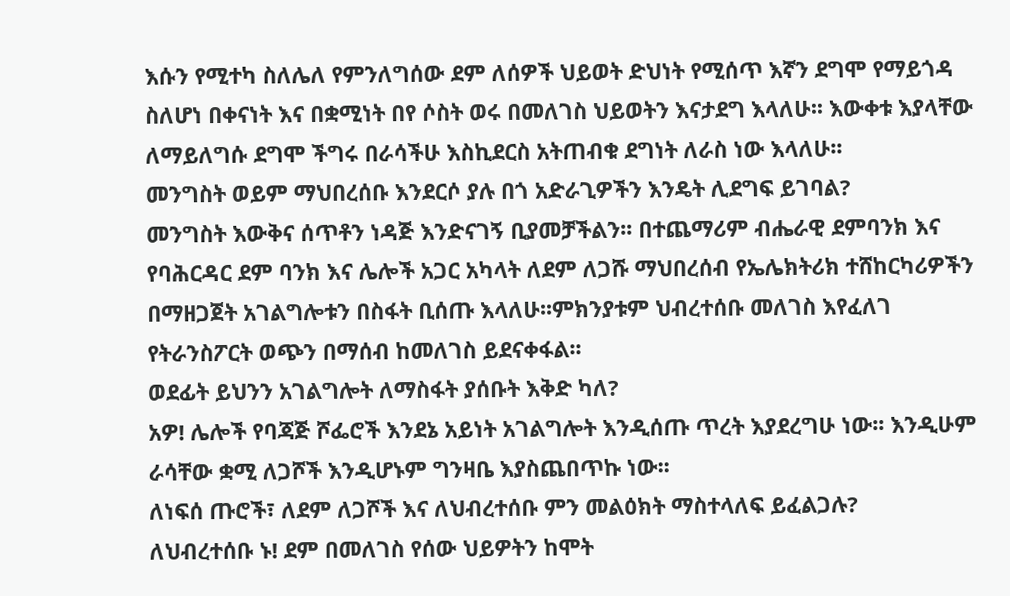እሱን የሚተካ ስለሌለ የምንለግሰው ደም ለሰዎች ህይወት ድህነት የሚሰጥ እኛን ደግሞ የማይጎዳ ስለሆነ በቀናነት እና በቋሚነት በየ ሶስት ወሩ በመለገስ ህይወትን እናታደግ እላለሁ፡፡ እውቀቱ እያላቸው ለማይለግሱ ደግሞ ችግሩ በራሳችሁ እስኪደርስ አትጠብቁ ደግነት ለራስ ነው እላለሁ፡፡
መንግስት ወይም ማህበረሰቡ እንደርሶ ያሉ በጎ አድራጊዎችን እንዴት ሊደግፍ ይገባል?
መንግስት እውቅና ሰጥቶን ነዳጅ እንድናገኝ ቢያመቻችልን፡፡ በተጨማሪም ብሔራዊ ደምባንክ እና የባሕርዳር ደም ባንክ እና ሌሎች አጋር አካላት ለደም ለጋሹ ማህበረሰብ የኤሌክትሪክ ተሸከርካሪዎችን በማዘጋጀት አገልግሎቱን በስፋት ቢሰጡ እላለሁ፡፡ምክንያቱም ህብረተሰቡ መለገስ እየፈለገ የትራንስፖርት ወጭን በማሰብ ከመለገስ ይደናቀፋል፡፡
ወደፊት ይህንን አገልግሎት ለማስፋት ያሰቡት እቅድ ካለ?
አዎ! ሌሎች የባጃጅ ሾፌሮች እንደኔ አይነት አገልግሎት እንዲሰጡ ጥረት እያደረግሁ ነው፡፡ እንዲሁም ራሳቸው ቋሚ ለጋሾች እንዲሆኑም ግንዛቤ እያስጨበጥኩ ነው፡፡
ለነፍሰ ጡሮች፣ ለደም ለጋሾች እና ለህብረተሰቡ ምን መልዕክት ማስተላለፍ ይፈልጋሉ?
ለህብረተሰቡ ኑ! ደም በመለገስ የሰው ህይዎትን ከሞት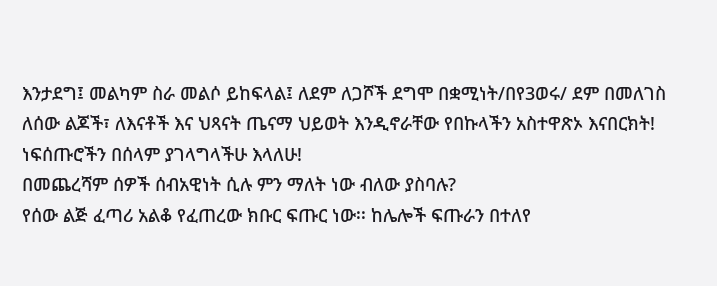እንታደግ፤ መልካም ስራ መልሶ ይከፍላል፤ ለደም ለጋሾች ደግሞ በቋሚነት/በየ3ወሩ/ ደም በመለገስ ለሰው ልጆች፣ ለእናቶች እና ህጻናት ጤናማ ህይወት እንዲኖራቸው የበኩላችን አስተዋጽኦ እናበርክት! ነፍሰጡሮችን በሰላም ያገላግላችሁ እላለሁ!
በመጨረሻም ሰዎች ሰብአዊነት ሲሉ ምን ማለት ነው ብለው ያስባሉ?
የሰው ልጅ ፈጣሪ አልቆ የፈጠረው ክቡር ፍጡር ነው፡፡ ከሌሎች ፍጡራን በተለየ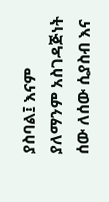ያስባል፤ እናም ያለማንም አስገዳጅነት ሰው ለሰው ሲያስብ እና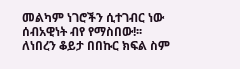መልካም ነገሮችን ሲተገብር ነው ሰብአዊነት ብየ የማስበው!፡፡
ለነበረን ቆይታ በበኩር ክፍል ስም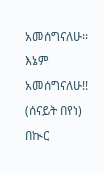አመሰግናለሁ፡፡
እኔም አመሰግናለሁ!!
(ሰናይት በየነ)
በኲር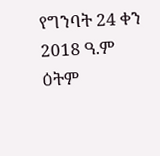የግንባት 24 ቀን 2018 ዓ.ም ዕትም